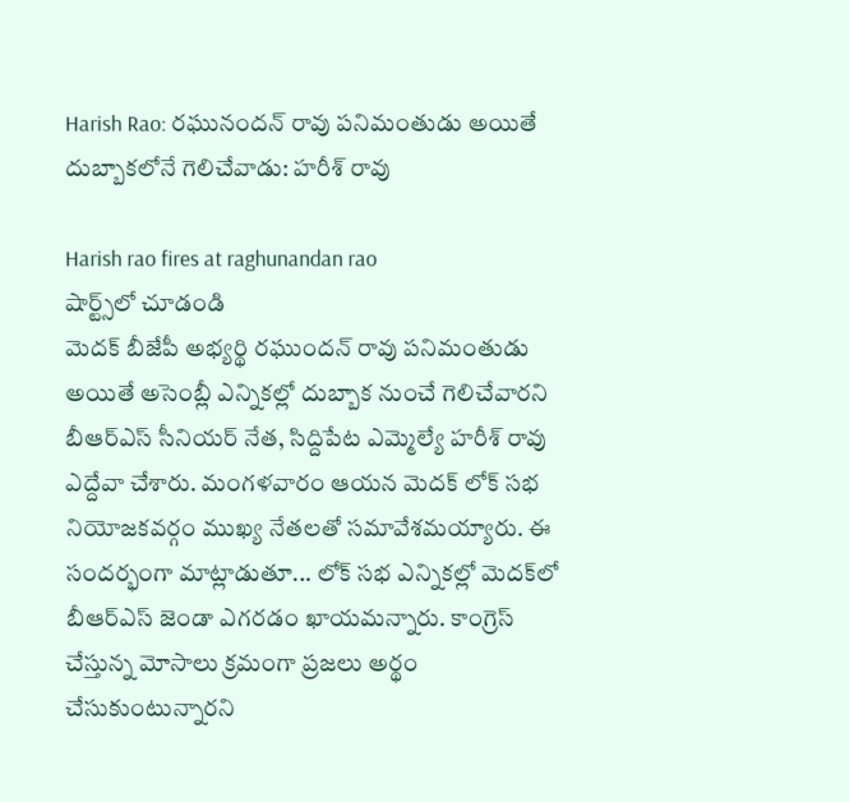Harish Rao: రఘునందన్ రావు పనిమంతుడు అయితే దుబ్బాకలోనే గెలిచేవాడు: హరీశ్ రావు

Harish rao fires at raghunandan rao
షార్ట్స్‌లో చూడండి
మెదక్ బీజేపీ అభ్యర్థి రఘుందన్ రావు పనిమంతుడు అయితే అసెంబ్లీ ఎన్నికల్లో దుబ్బాక నుంచే గెలిచేవారని బీఆర్ఎస్ సీనియర్ నేత, సిద్దిపేట ఎమ్మెల్యే హరీశ్ రావు ఎద్దేవా చేశారు. మంగళవారం ఆయన మెదక్ లోక్ సభ నియోజకవర్గం ముఖ్య నేతలతో సమావేశమయ్యారు. ఈ సందర్భంగా మాట్లాడుతూ... లోక్ సభ ఎన్నికల్లో మెదక్‌లో బీఆర్ఎస్ జెండా ఎగరడం ఖాయమన్నారు. కాంగ్రెస్ చేస్తున్న మోసాలు క్రమంగా ప్రజలు అర్థం చేసుకుంటున్నారని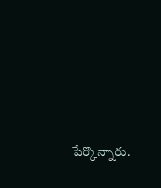పేర్కొన్నారు.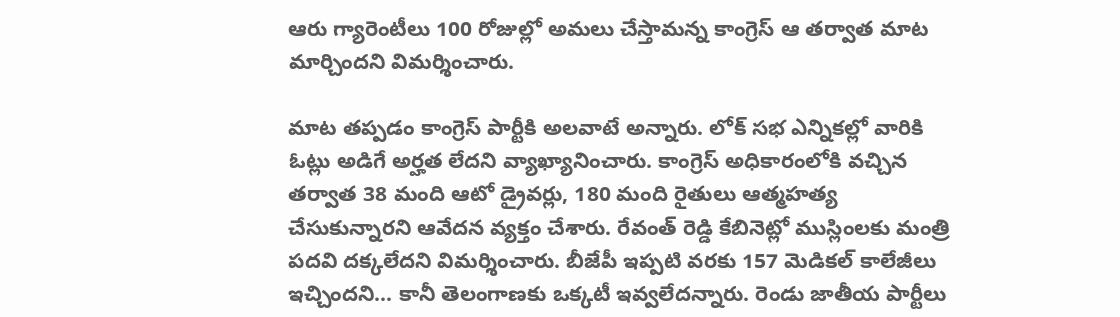ఆరు గ్యారెంటీలు 100 రోజుల్లో అమలు చేస్తామన్న కాంగ్రెస్ ఆ తర్వాత మాట మార్చిందని విమర్శించారు.

మాట తప్పడం కాంగ్రెస్ పార్టీకి అలవాటే అన్నారు. లోక్ సభ ఎన్నికల్లో వారికి ఓట్లు అడిగే అర్హత లేదని వ్యాఖ్యానించారు. కాంగ్రెస్ అధికారంలోకి వచ్చిన తర్వాత 38 మంది ఆటో డ్రైవర్లు, 180 మంది రైతులు ఆత్మహత్య చేసుకున్నారని ఆవేదన వ్యక్తం చేశారు. రేవంత్ రెడ్డి కేబినెట్లో ముస్లింలకు మంత్రి పదవి దక్కలేదని విమర్శించారు. బీజేపీ ఇప్పటి వరకు 157 మెడికల్ కాలేజీలు ఇచ్చిందని... కానీ తెలంగాణకు ఒక్కటీ ఇవ్వలేదన్నారు. రెండు జాతీయ పార్టీలు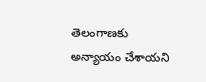తెలంగాణకు అన్యాయం చేశాయని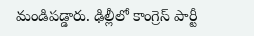మండిపడ్డారు. ఢిల్లీలో కాంగ్రెస్ పార్టీ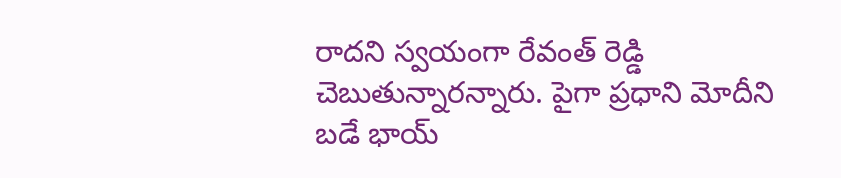రాదని స్వయంగా రేవంత్ రెడ్డి చెబుతున్నారన్నారు. పైగా ప్రధాని మోదీని బడే భాయ్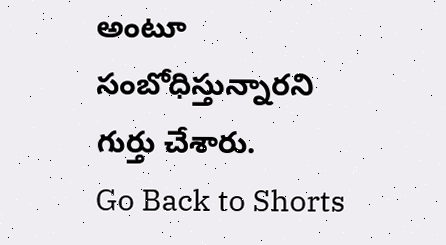అంటూ సంబోధిస్తున్నారని గుర్తు చేశారు.
Go Back to Shorts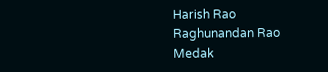Harish Rao
Raghunandan Rao
Medak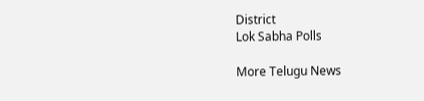District
Lok Sabha Polls

More Telugu News